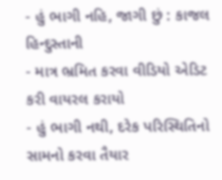- હું ભાગી નહિ, જાગી છું : કાજલ હિન્દુસ્તાની
- માત્ર ભ્રમિત કરવા વીડિયો એડિટ કરી વાયરલ કરાયો
- હું ભાગી નથી, દરેક પરિસ્થિતિનો સામનો કરવા તૈયાર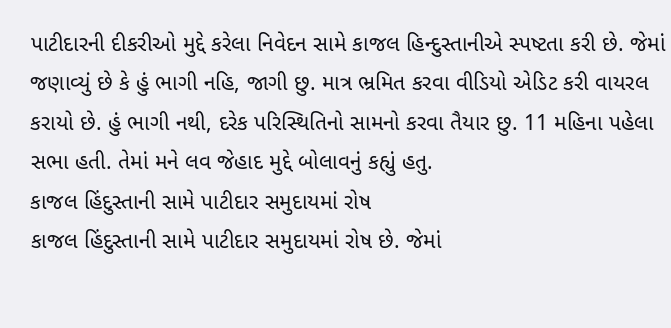પાટીદારની દીકરીઓ મુદ્દે કરેલા નિવેદન સામે કાજલ હિન્દુસ્તાનીએ સ્પષ્ટતા કરી છે. જેમાં જણાવ્યું છે કે હું ભાગી નહિ, જાગી છુ. માત્ર ભ્રમિત કરવા વીડિયો એડિટ કરી વાયરલ કરાયો છે. હું ભાગી નથી, દરેક પરિસ્થિતિનો સામનો કરવા તૈયાર છુ. 11 મહિના પહેલા સભા હતી. તેમાં મને લવ જેહાદ મુદ્દે બોલાવનું કહ્યું હતુ.
કાજલ હિંદુસ્તાની સામે પાટીદાર સમુદાયમાં રોષ
કાજલ હિંદુસ્તાની સામે પાટીદાર સમુદાયમાં રોષ છે. જેમાં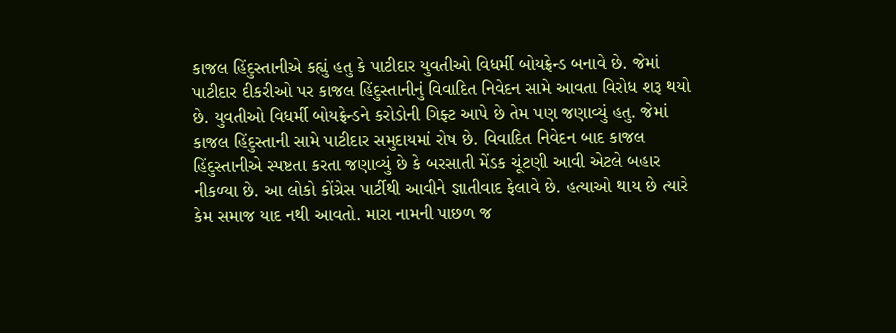કાજલ હિંદુસ્તાનીએ કહ્યું હતુ કે પાટીદાર યુવતીઓ વિધર્મી બોયફ્રેન્ડ બનાવે છે. જેમાં પાટીદાર દીકરીઓ પર કાજલ હિંદુસ્તાનીનું વિવાદિત નિવેદન સામે આવતા વિરોધ શરૂ થયો છે. યુવતીઓ વિધર્મી બોયફ્રેન્ડને કરોડોની ગિફ્ટ આપે છે તેમ પણ જણાવ્યું હતુ. જેમાં કાજલ હિંદુસ્તાની સામે પાટીદાર સમુદાયમાં રોષ છે. વિવાદિત નિવેદન બાદ કાજલ હિંદુસ્તાનીએ સ્પષ્ટતા કરતા જણાવ્યું છે કે બરસાતી મેંડક ચૂંટણી આવી એટલે બહાર નીકળ્યા છે. આ લોકો કોંગ્રેસ પાર્ટીથી આવીને જ્ઞાતીવાદ ફેલાવે છે. હત્યાઓ થાય છે ત્યારે કેમ સમાજ યાદ નથી આવતો. મારા નામની પાછળ જ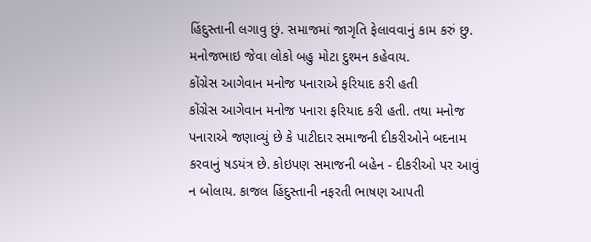હિંદુસ્તાની લગાવુ છું. સમાજમાં જાગૃતિ ફેલાવવાનું કામ કરું છુ. મનોજભાઇ જેવા લોકો બહુ મોટા દુશ્મન કહેવાય.
કોંગ્રેસ આગેવાન મનોજ પનારાએ ફરિયાદ કરી હતી
કોંગ્રેસ આગેવાન મનોજ પનારા ફરિયાદ કરી હતી. તથા મનોજ પનારાએ જણાવ્યું છે કે પાટીદાર સમાજની દીકરીઓને બદનામ કરવાનું ષડયંત્ર છે. કોઇપણ સમાજની બહેન - દીકરીઓ પર આવું ન બોલાય. કાજલ હિંદુસ્તાની નફરતી ભાષણ આપતી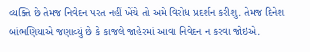વ્યક્તિ છે તેમજ નિવેદન પરત નહીં ખેંચે તો અમે વિરોધ પ્રદર્શન કરીશુ. તેમજ દિનેશ બાંભણિયાએ જણાવ્યું છે કે કાજલે જાહેરમાં આવા નિવેદન ન કરવા જોઇએ.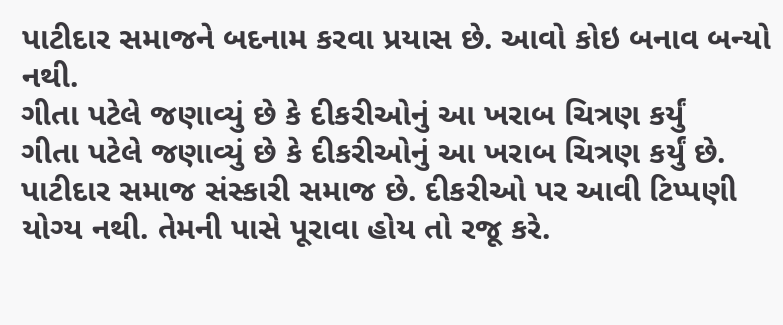પાટીદાર સમાજને બદનામ કરવા પ્રયાસ છે. આવો કોઇ બનાવ બન્યો નથી.
ગીતા પટેલે જણાવ્યું છે કે દીકરીઓનું આ ખરાબ ચિત્રણ કર્યું
ગીતા પટેલે જણાવ્યું છે કે દીકરીઓનું આ ખરાબ ચિત્રણ કર્યું છે. પાટીદાર સમાજ સંસ્કારી સમાજ છે. દીકરીઓ પર આવી ટિપ્પણી યોગ્ય નથી. તેમની પાસે પૂરાવા હોય તો રજૂ કરે.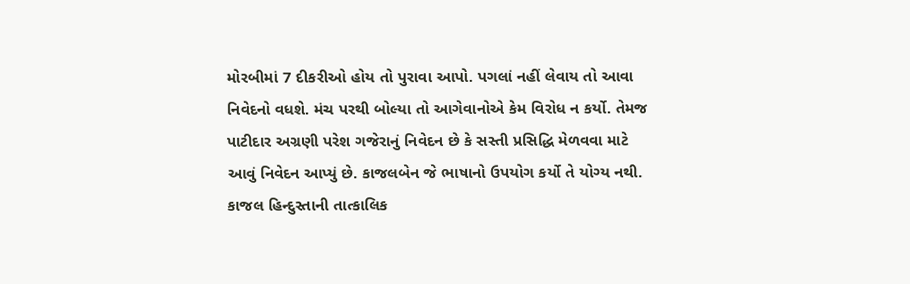મોરબીમાં 7 દીકરીઓ હોય તો પુરાવા આપો. પગલાં નહીં લેવાય તો આવા નિવેદનો વધશે. મંચ પરથી બોલ્યા તો આગેવાનોએ કેમ વિરોધ ન કર્યો. તેમજ પાટીદાર અગ્રણી પરેશ ગજેરાનું નિવેદન છે કે સસ્તી પ્રસિદ્ધિ મેળવવા માટે આવું નિવેદન આપ્યું છે. કાજલબેન જે ભાષાનો ઉપયોગ કર્યો તે યોગ્ય નથી. કાજલ હિન્દુસ્તાની તાત્કાલિક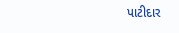પાટીદાર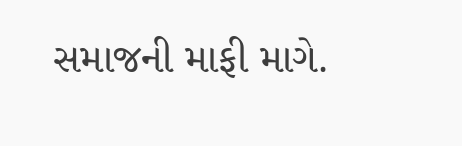સમાજની માફી માગે.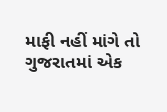માફી નહીં માંગે તો ગુજરાતમાં એક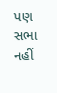પણ સભા નહીં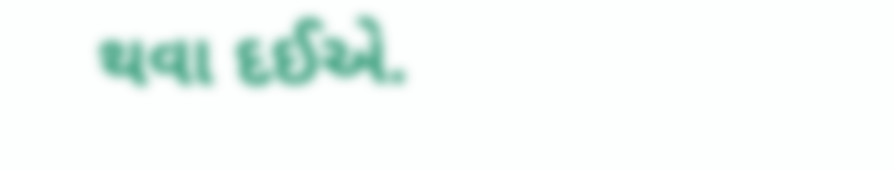થવા દઈએ.